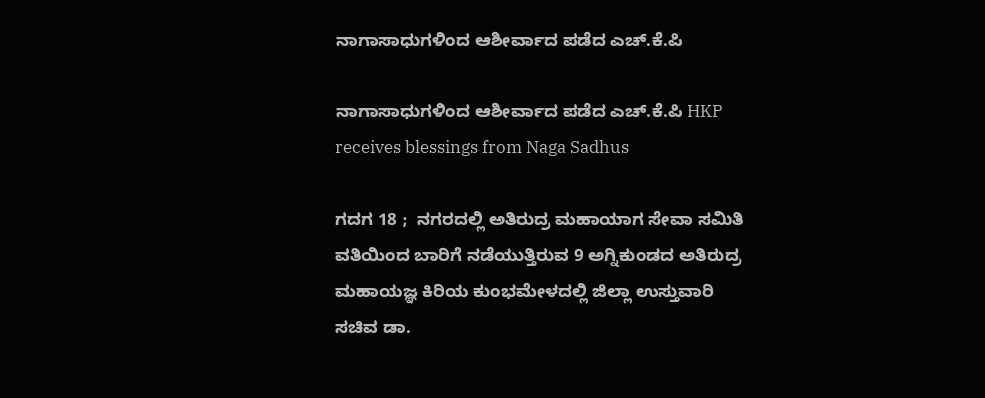ನಾಗಾಸಾಧುಗಳಿಂದ ಆಶೀರ್ವಾದ ಪಡೆದ ಎಚ್‌.ಕೆ.ಪಿ

ನಾಗಾಸಾಧುಗಳಿಂದ ಆಶೀರ್ವಾದ ಪಡೆದ ಎಚ್‌.ಕೆ.ಪಿ HKP receives blessings from Naga Sadhus

ಗದಗ 18 ;  ನಗರದಲ್ಲಿ ಅತಿರುದ್ರ ಮಹಾಯಾಗ ಸೇವಾ ಸಮಿತಿ ವತಿಯಿಂದ ಬಾರಿಗೆ ನಡೆಯುತ್ತಿರುವ 9 ಅಗ್ನಿಕುಂಡದ ಅತಿರುದ್ರ ಮಹಾಯಜ್ಞ ಕಿರಿಯ ಕುಂಭಮೇಳದಲ್ಲಿ ಜಿಲ್ಲಾ ಉಸ್ತುವಾರಿ ಸಚಿವ ಡಾ.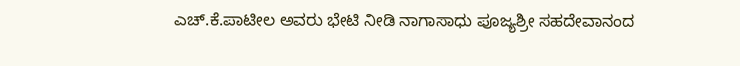ಎಚ್‌.ಕೆ.ಪಾಟೀಲ ಅವರು ಭೇಟಿ ನೀಡಿ ನಾಗಾಸಾಧು ಪೂಜ್ಯಶ್ರೀ ಸಹದೇವಾನಂದ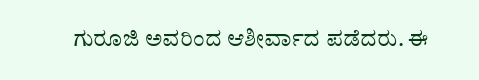ಗುರೂಜಿ ಅವರಿಂದ ಆಶೀರ್ವಾದ ಪಡೆದರು. ಈ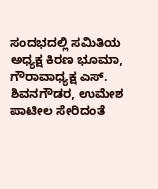ಸಂದಭದಲ್ಲಿ ಸಮಿತಿಯ ಅಧ್ಯಕ್ಷ ಕಿರಣ ಭೂಮಾ, ಗೌರಾವಾಧ್ಯಕ್ಷ ಎಸ್‌. ಶಿವನಗೌಡರ, ಉಮೇಶ ಪಾಟೀಲ ಸೇರಿದಂತೆ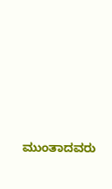ಮುಂತಾದವರು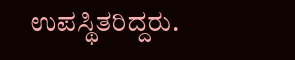ಉಪಸ್ಥಿತರಿದ್ದರು.